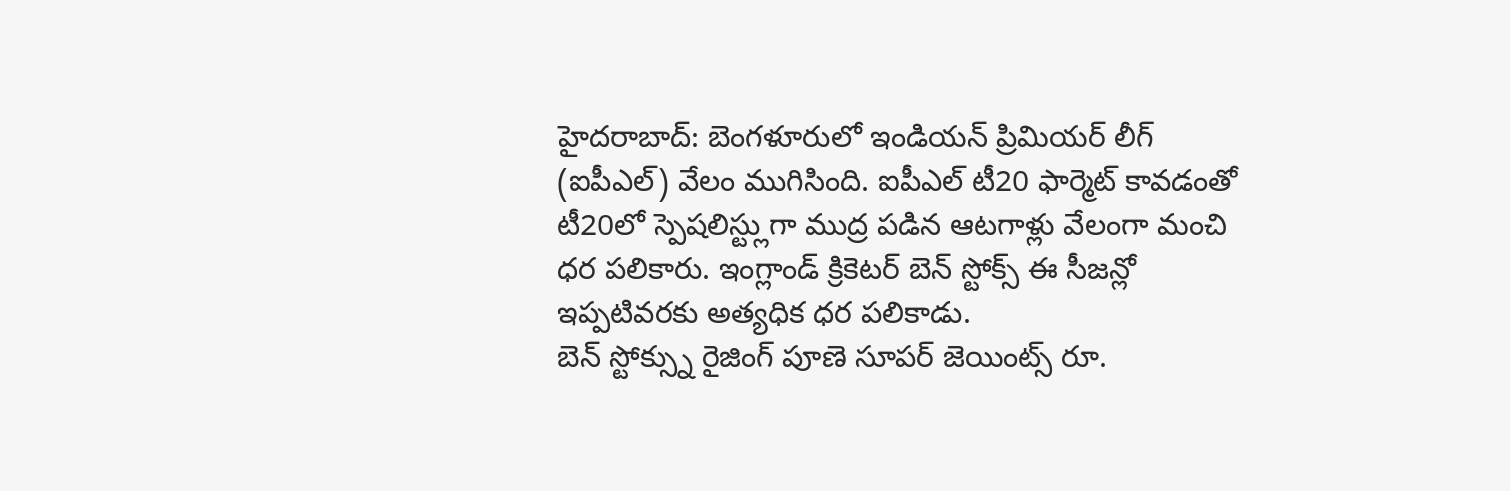హైదరాబాద్: బెంగళూరులో ఇండియన్ ప్రిమియర్ లీగ్ (ఐపీఎల్) వేలం ముగిసింది. ఐపీఎల్ టీ20 ఫార్మెట్ కావడంతో టీ20లో స్పెషలిస్ట్లుగా ముద్ర పడిన ఆటగాళ్లు వేలంగా మంచి ధర పలికారు. ఇంగ్లాండ్ క్రికెటర్ బెన్ స్టోక్స్ ఈ సీజన్లో ఇప్పటివరకు అత్యధిక ధర పలికాడు.
బెన్ స్టోక్స్ను రైజింగ్ పూణె సూపర్ జెయింట్స్ రూ.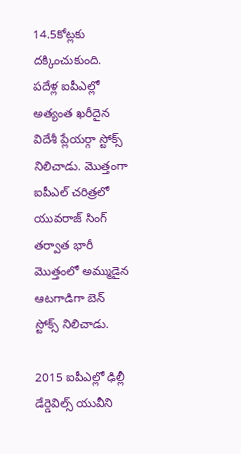14.5కోట్లకు దక్కించుకుంది. పదేళ్ల ఐపీఎల్లో అత్యంత ఖరీదైన విదేశీ ప్లేయర్గా స్టోక్స్ నిలిచాడు. మొత్తంగా ఐపీఎల్ చరిత్రలో యువరాజ్ సింగ్ తర్వాత భారీ మొత్తంలో అమ్ముడైన ఆటగాడిగా బెన్ స్టోక్స్ నిలిచాడు.

2015 ఐపీఎల్లో ఢిల్లీ డేర్డెవిల్స్ యువీని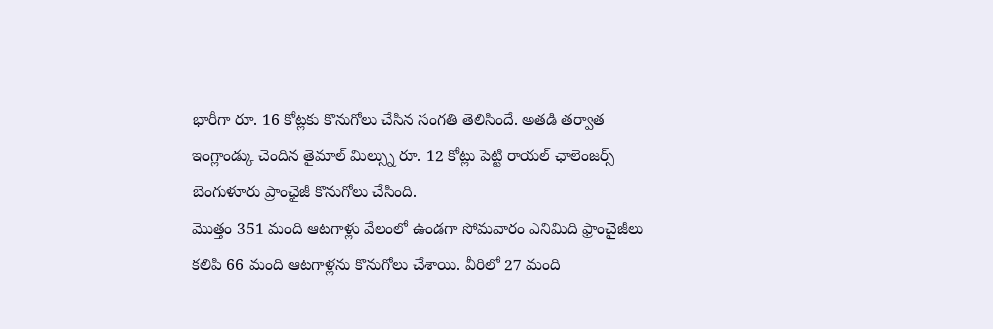భారీగా రూ. 16 కోట్లకు కొనుగోలు చేసిన సంగతి తెలిసిందే. అతడి తర్వాత ఇంగ్లాండ్కు చెందిన తైమాల్ మిల్స్ను రూ. 12 కోట్లు పెట్టి రాయల్ ఛాలెంజర్స్ బెంగుళూరు ప్రాంఛైజీ కొనుగోలు చేసింది.
మొత్తం 351 మంది ఆటగాళ్లు వేలంలో ఉండగా సోమవారం ఎనిమిది ఫ్రాంచైజీలు కలిపి 66 మంది ఆటగాళ్లను కొనుగోలు చేశాయి. వీరిలో 27 మంది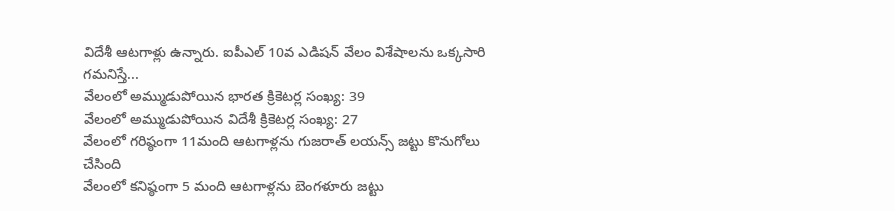విదేశీ ఆటగాళ్లు ఉన్నారు. ఐపీఎల్ 10వ ఎడిషన్ వేలం విశేషాలను ఒక్కసారి గమనిస్తే...
వేలంలో అమ్ముడుపోయిన భారత క్రికెటర్ల సంఖ్య: 39
వేలంలో అమ్ముడుపోయిన విదేశీ క్రికెటర్ల సంఖ్య: 27
వేలంలో గరిష్ఠంగా 11మంది ఆటగాళ్లను గుజరాత్ లయన్స్ జట్టు కొనుగోలు చేసింది
వేలంలో కనిష్ఠంగా 5 మంది ఆటగాళ్లను బెంగళూరు జట్టు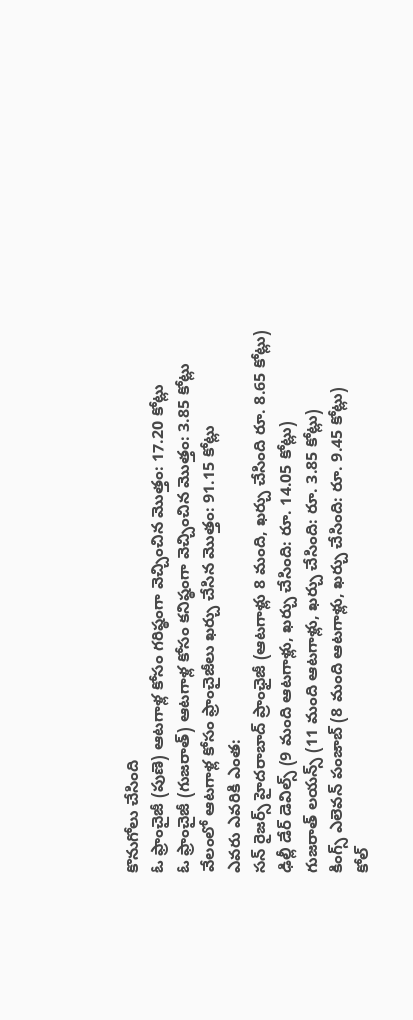కొనుగోలు చేసింది
ఓ ఫ్రాంచైజీ (పుణె) ఆటగాళ్ల కోసం గరిష్ఠంగా వెచ్చించిన మొత్తం: 17.20 కోట్లు
ఓ ఫ్రాంచైజీ (గుజరాత్) ఆటగాళ్ల కోసం కనిష్ఠంగా వెచ్చించిన మొత్తం: 3.85 కోట్లు
వేలంలో ఆటగాళ్ల కోసం ఫ్రాంచైజీలు ఖర్చు చేసిన మొత్తం: 91.15 కోట్లు
ఎవరు ఎవరికి ఎంత:
సన్ రైజర్స్ హైదరాబాద్ ప్రాంఛైజీ (ఆటగాళ్లు 8 మంది, ఖర్చు చేసింది రూ. 8.65 కోట్లు)
ఢిల్లీ డేర్ డెవిల్స్ (9 మంది ఆటగాళ్లు, ఖర్చు చేసింది: రూ. 14.05 కోట్లు)
గుజరాత్ లయన్స్ (11 మంది ఆటగాళ్లు, ఖర్చు చేసింది: రూ. 3.85 కోట్లు)
కింగ్స్ ఎలెవన్ పంజాబ్ (8 మంది ఆటగాళ్లు, ఖర్చు చేసింది: రూ. 9.45 కోట్లు)
కోల్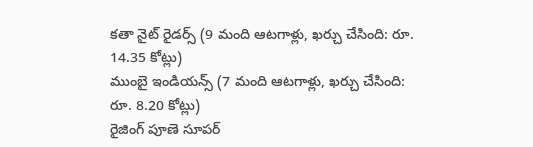కతా నైట్ రైడర్స్ (9 మంది ఆటగాళ్లు, ఖర్చు చేసింది: రూ. 14.35 కోట్లు)
ముంబై ఇండియన్స్ (7 మంది ఆటగాళ్లు, ఖర్చు చేసింది: రూ. 8.20 కోట్లు)
రైజింగ్ పూణె సూపర్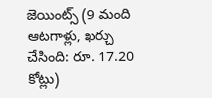జెయింట్స్ (9 మంది ఆటగాళ్లు, ఖర్చు చేసింది: రూ. 17.20 కోట్లు)